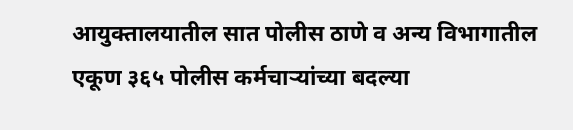आयुक्तालयातील सात पोलीस ठाणे व अन्य विभागातील एकूण ३६५ पोलीस कर्मचाऱ्यांच्या बदल्या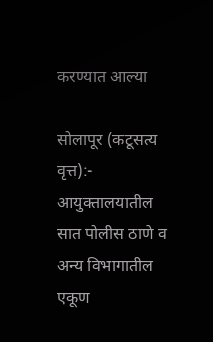करण्यात आल्या

सोलापूर (कटूसत्य वृत्त):- आयुक्तालयातील सात पोलीस ठाणे व अन्य विभागातील एकूण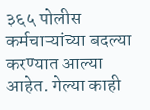३६५ पोलीस कर्मचाऱ्यांच्या बदल्या करण्यात आल्या आहेत. गेल्या काही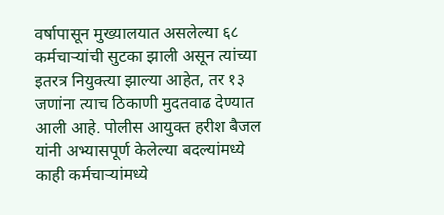वर्षापासून मुख्यालयात असलेल्या ६८ कर्मचाऱ्यांची सुटका झाली असून त्यांच्या इतरत्र नियुक्त्या झाल्या आहेत, तर १३ जणांना त्याच ठिकाणी मुदतवाढ देण्यात आली आहे. पोलीस आयुक्त हरीश बैजल यांनी अभ्यासपूर्ण केलेल्या बदल्यांमध्ये काही कर्मचाऱ्यांमध्ये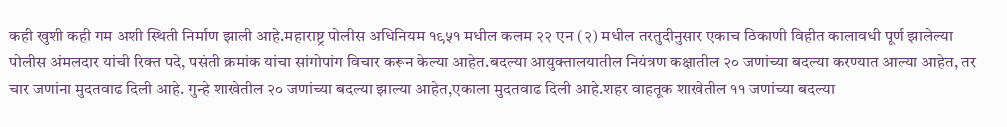कही खुशी कही गम अशी स्थिती निर्माण झाली आहे.महाराष्ट्र पोलीस अधिनियम १९५१ मधील कलम २२ एन (२) मधील तरतुदीनुसार एकाच ठिकाणी विहीत कालावधी पूर्ण झालेल्या पोलीस अंमलदार यांची रिक्त पदे, पसंती क्रमांक यांचा सांगोपांग विचार करून केल्या आहेत.बदल्या आयुक्तालयातील नियंत्रण कक्षातील २० जणांच्या बदल्या करण्यात आल्या आहेत, तर चार जणांना मुदतवाढ दिली आहे. गुन्हे शाखेतील २० जणांच्या बदल्या झाल्या आहेत,एकाला मुदतवाढ दिली आहे.शहर वाहतूक शाखेतील ११ जणांच्या बदल्या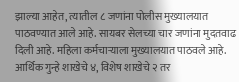झाल्या आहेत, त्यातील ८ जणांना पोलीस मुख्यालयात पाठवण्यात आले आहे. सायबर सेलच्या चार जणांना मुदतवाढ दिली आहे. महिला कर्मचाऱ्याला मुख्यालयात पाठवले आहे. आर्थिक गुन्हे शाखेचे ४, विशेष शाखेचे २ तर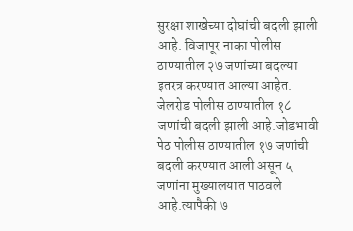सुरक्षा शाखेच्या दोघांची बदली झाली आहे. विजापूर नाका पोलीस ठाण्यातील २७ जणांच्या बदल्या इतरत्र करण्यात आल्या आहेत. जेलरोड पोलीस ठाण्यातील १८ जणांची बदली झाली आहे.जोडभावी पेठ पोलीस ठाण्यातील १७ जणांची बदली करण्यात आली असून ५ जणांना मुख्यालयात पाठवले आहे.त्यापैकी ७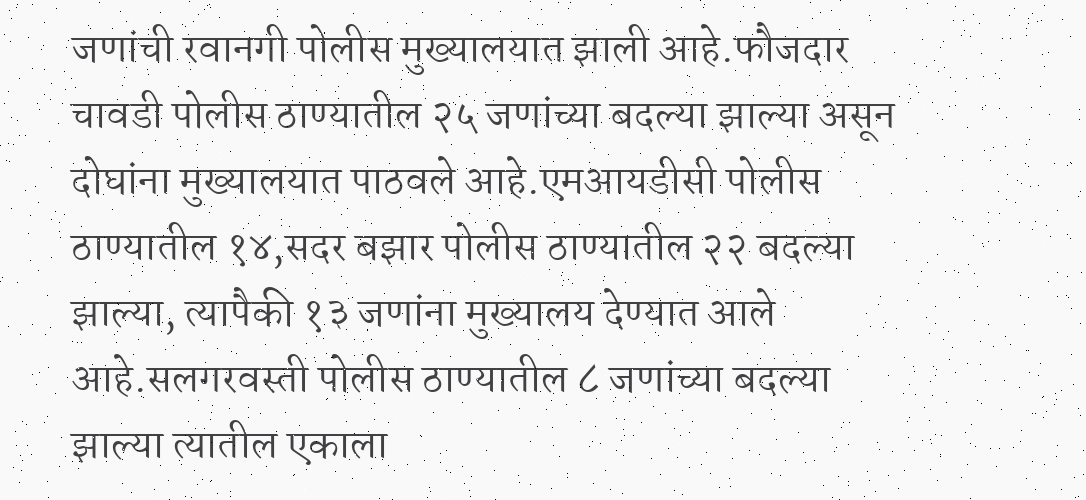जणांची रवानगी पोलीस मुख्यालयात झाली आहे.फौजदार चावडी पोलीस ठाण्यातील २५ जणांच्या बदल्या झाल्या असून दोघांना मुख्यालयात पाठवले आहे.एमआयडीसी पोलीस ठाण्यातील १४,सदर बझार पोलीस ठाण्यातील २२ बदल्या झाल्या, त्यापैकी १३ जणांना मुख्यालय देण्यात आले आहे.सलगरवस्ती पोलीस ठाण्यातील ८ जणांच्या बदल्या झाल्या त्यातील एकाला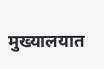मुख्यालयात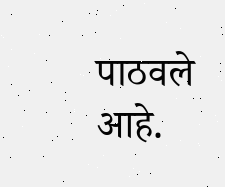पाठवले आहे.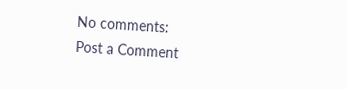No comments:
Post a Comment